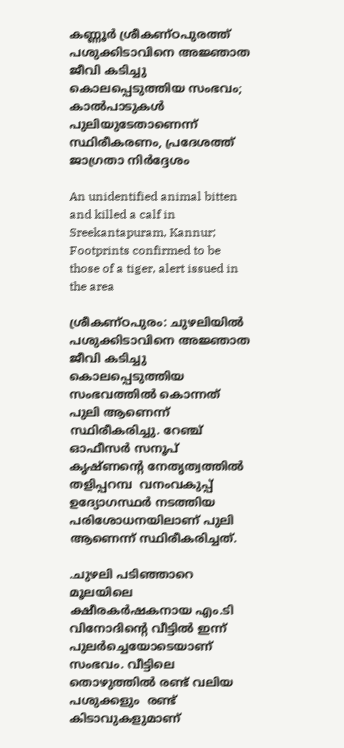കണ്ണൂർ ശ്രീകണ്ഠപുരത്ത് പശുക്കിടാവിനെ അജ്ഞാത ജീവി കടിച്ചു കൊലപ്പെടുത്തിയ സംഭവം; കാൽപാടുകൾ പുലിയുടേതാണെന്ന് സ്ഥിരീകരണം, പ്രദേശത്ത് ജാഗ്രതാ നിർദ്ദേശം

An unidentified animal bitten and killed a calf in Sreekantapuram, Kannur; Footprints confirmed to be those of a tiger, alert issued in the area

ശ്രീകണ്ഠപുരം: ചുഴലിയിൽ പശുക്കിടാവിനെ അജ്ഞാത ജീവി കടിച്ചു കൊലപ്പെടുത്തിയ സംഭവത്തിൽ കൊന്നത് പുലി ആണെന്ന് സ്ഥിരീകരിച്ചു. റേഞ്ച് ഓഫീസർ സനൂപ് കൃഷ്‌ണന്റെ നേതൃത്വത്തിൽ തളിപ്പറമ്പ  വനംവകുപ്പ് ഉദ്യോഗസ്ഥർ നടത്തിയ പരിശോധനയിലാണ് പുലി ആണെന്ന് സ്ഥിരീകരിച്ചത്.

.ചുഴലി പടിഞ്ഞാറെ മൂലയിലെ ക്ഷീരകർഷകനായ എം.ടി വിനോദിന്റെ വീട്ടിൽ ഇന്ന് പുലർച്ചെയോടെയാണ് സംഭവം. വീട്ടിലെ തൊഴുത്തിൽ രണ്ട് വലിയ പശുക്കളും  രണ്ട് കിടാവുകളുമാണ്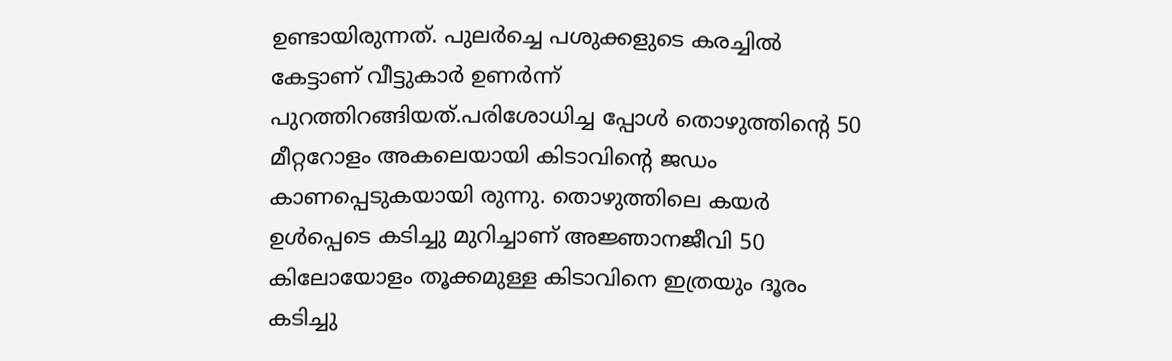ഉണ്ടായിരുന്നത്. പുലർച്ചെ പശുക്കളുടെ കരച്ചിൽ കേട്ടാണ് വീട്ടുകാർ ഉണർന്ന് പുറത്തിറങ്ങിയത്.പരിശോധിച്ച പ്പോൾ തൊഴുത്തിന്റെ 50  മീറ്ററോളം അകലെയായി കിടാവിന്റെ ജഡം കാണപ്പെടുകയായി രുന്നു. തൊഴുത്തിലെ കയർ ഉൾപ്പെടെ കടിച്ചു മുറിച്ചാണ് അജ്ഞാനജീവി 50 കി‌ലോയോളം തൂക്കമുള്ള കിടാവിനെ ഇത്രയും ദൂരം കടിച്ചു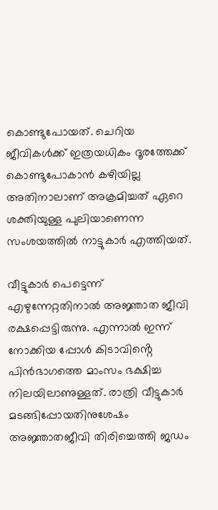കൊണ്ടുപോയത്. ചെറിയ ജീവികൾക്ക് ഇത്രയധികം ദൂരത്തേക്ക് കൊണ്ടുപോകാൻ കഴിയില്ല അതിനാലാണ് അക്രമിച്ചത് ഏറെ ശക്തിയുള്ള പുലിയാണെന്ന സംശയത്തിൽ നാട്ടുകാർ എത്തിയത്.

വീട്ടുകാർ പെട്ടെന്ന് എഴുന്നേറ്റതിനാൽ അജ്ഞാത ജീവി രക്ഷപ്പെട്ടിരുന്നു. എന്നാൽ ഇന്ന് നോക്കിയ പ്പോൾ കിടാവിൻ്റെ പിൻഭാഗത്തെ മാംസം ഭക്ഷിച്ച നിലയിലാണുള്ളത്. രാത്രി വീട്ടുകാർ മടങ്ങിപ്പോയതിനുശേഷം അജ്ഞാതജീവി തിരിച്ചെത്തി ജഡം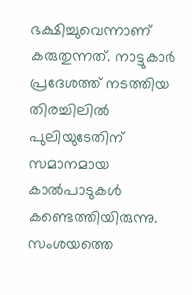ഭക്ഷിച്ചുവെന്നാണ് കരുതുന്നത്. നാട്ടുകാർ പ്രദേശത്ത് നടത്തിയ തിരച്ചിലിൽ പുലിയുടേതിന് സമാനമായ കാൽപാടുകൾ കണ്ടെത്തിയിരുന്നു. സംശയത്തെ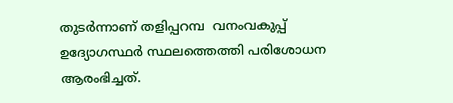തുടർന്നാണ് തളിപ്പറമ്പ  വനംവകുപ്പ് ഉദ്യോഗസ്ഥർ സ്ഥലത്തെത്തി പരിശോധന ആരംഭിച്ചത്.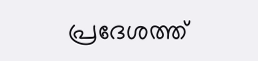പ്രദേശത്ത്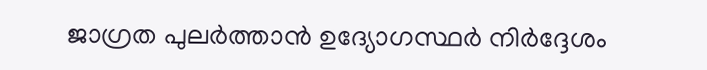ജാഗ്രത പുലർത്താൻ ഉദ്യോഗസ്ഥർ നിർദ്ദേശം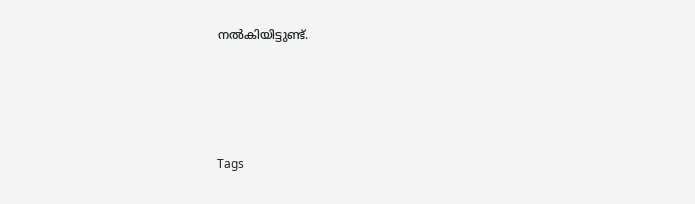നൽകിയിട്ടുണ്ട്.




Tags